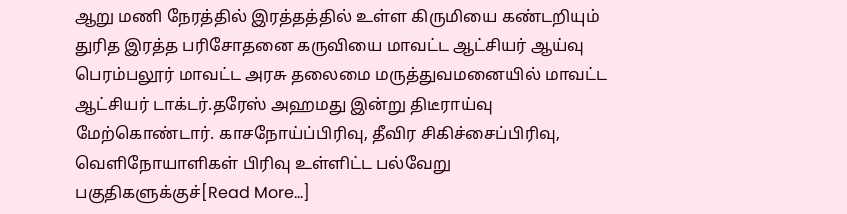ஆறு மணி நேரத்தில் இரத்தத்தில் உள்ள கிருமியை கண்டறியும் துரித இரத்த பரிசோதனை கருவியை மாவட்ட ஆட்சியர் ஆய்வு
பெரம்பலூர் மாவட்ட அரசு தலைமை மருத்துவமனையில் மாவட்ட ஆட்சியர் டாக்டர்.தரேஸ் அஹமது இன்று திடீராய்வு மேற்கொண்டார். காசநோய்ப்பிரிவு, தீவிர சிகிச்சைப்பிரிவு, வெளிநோயாளிகள் பிரிவு உள்ளிட்ட பல்வேறு பகுதிகளுக்குச்[Read More…]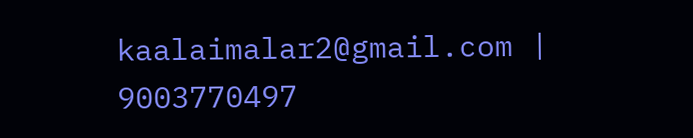kaalaimalar2@gmail.com |
9003770497